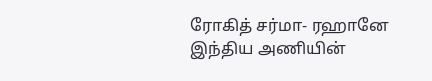ரோகித் சர்மா- ரஹானே
இந்திய அணியின்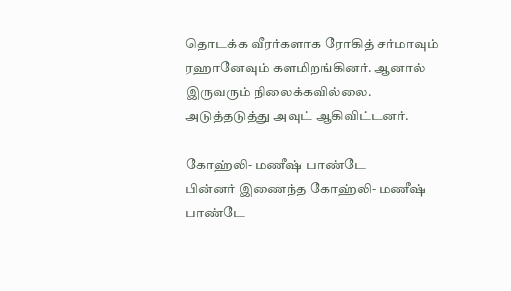தொடக்க வீரர்களாக ரோகித் சர்மாவும் ரஹானேவும் களமிறங்கினர். ஆனால் இருவரும் நிலைக்கவில்லை. அடுத்தடுத்து அவுட் ஆகிவிட்டனர்.

கோஹ்லி- மணீஷ் பாண்டே
பின்னர் இணைந்த கோஹ்லி- மணீஷ் பாண்டே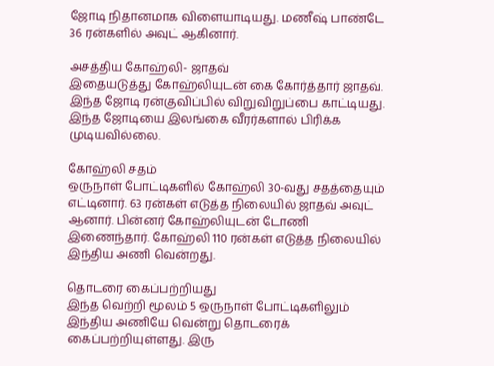ஜோடி நிதானமாக விளையாடியது. மணீஷ் பாண்டே 36 ரன்களில் அவுட் ஆகினார்.

அசத்திய கோஹ்லி- ஜாதவ்
இதையடுத்து கோஹ்லியுடன் கை கோர்த்தார் ஜாதவ். இந்த ஜோடி ரன்குவிப்பில் விறுவிறுப்பை காட்டியது. இந்த ஜோடியை இலங்கை வீரர்களால் பிரிக்க முடியவில்லை.

கோஹ்லி சதம்
ஒருநாள் போட்டிகளில் கோஹ்லி 30-வது சதத்தையும் எட்டினார். 63 ரன்கள் எடுத்த நிலையில் ஜாதவ் அவுட் ஆனார். பின்னர் கோஹ்லியுடன் டோணி இணைந்தார். கோஹ்லி 110 ரன்கள் எடுத்த நிலையில் இந்திய அணி வென்றது.

தொடரை கைப்பற்றியது
இந்த வெற்றி மூலம் 5 ஒருநாள் போட்டிகளிலும் இந்திய அணியே வென்று தொடரைக் கைப்பற்றியுள்ளது. இரு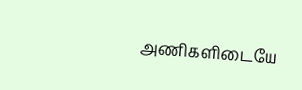அணிகளிடையே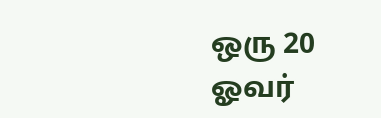ஒரு 20 ஓவர்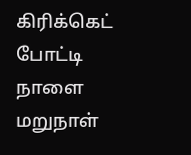கிரிக்கெட் போட்டி நாளை மறுநாள்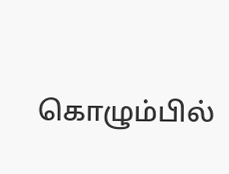கொழும்பில்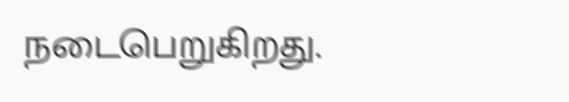நடைபெறுகிறது.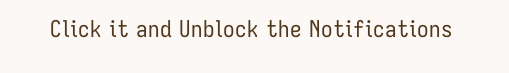Click it and Unblock the Notifications